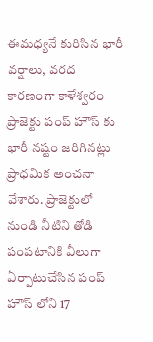ఈమధ్యనే కురిసిన భారీ వర్షాలు, వరద కారణంగా కాళేశ్వరం ప్రాజెక్టు పంప్ హౌస్ కు భారీ నష్టం జరిగినట్లు ప్రాధమిక అంచనా వేశారు. ప్రాజెక్టులో నుండి నీటిని తోడి పంపటానికి వీలుగా ఏర్పాటుచేసిన పంప్ హౌస్ లోని 17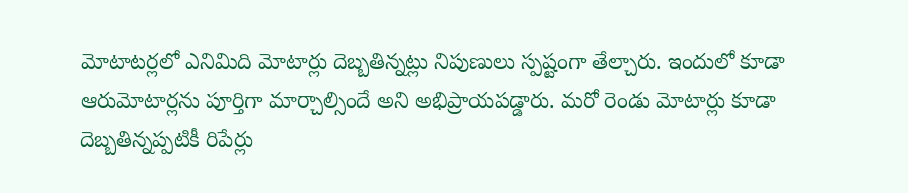మోటాటర్లలో ఎనిమిది మోటార్లు దెబ్బతిన్నట్లు నిపుణులు స్పష్టంగా తేల్చారు. ఇందులో కూడా ఆరుమోటార్లను పూర్తిగా మార్చాల్సిందే అని అభిప్రాయపడ్డారు. మరో రెండు మోటార్లు కూడా దెబ్బతిన్నప్పటికీ రిపేర్లు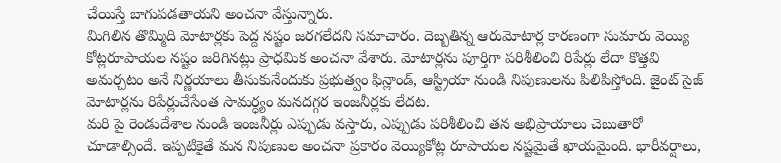చేయిస్తే బాగుపడతాయని అంచనా వేస్తున్నారు.
మిగిలిన తొమ్మిది మోటార్లకు పెద్ద నష్టం జరగలేదని సమాచారం. దెబ్బతిన్న ఆరుమోటార్ల కారణంగా సుమారు వెయ్యి కోట్లరూపాయల నష్టం జరిగినట్లు ప్రాధమిక అంచనా వేశారు. మోటార్లను పూర్తిగా పరిశీలించి రిపేర్లు లేదా కొత్తవి అమర్చటం అనే నిర్ణయాలు తీసుకునేందుకు ప్రభుత్వం ఫిన్లాండ్, ఆస్ట్రియా నుండి నిపుణులను పిలిపిస్తోంది. జైంట్ సైజ్ మోటార్లను రిపేర్లుచేసేంత సామర్ధ్యం మనదగ్గర ఇంజనీర్లకు లేదట.
మరి పై రెండుదేశాల నుండి ఇంజనీర్లు ఎప్పుడు వస్తారు, ఎప్పుడు పరిశీలించి తన అభిప్రాయాలు చెబుతారో చూడాల్సిందే. ఇప్పటికైతే మన నిపుణుల అంచనా ప్రకారం వెయ్యికోట్ల రూపాయల నష్టమైతే ఖాయమైంది. భారీవర్షాలు,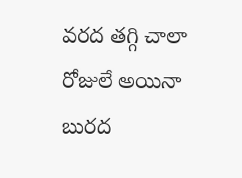వరద తగ్గి చాలా రోజులే అయినా బురద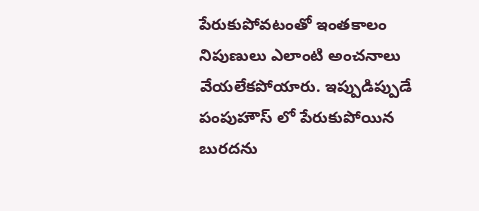పేరుకుపోవటంతో ఇంతకాలం నిపుణులు ఎలాంటి అంచనాలు వేయలేకపోయారు. ఇప్పుడిప్పుడే పంపుహౌస్ లో పేరుకుపోయిన బురదను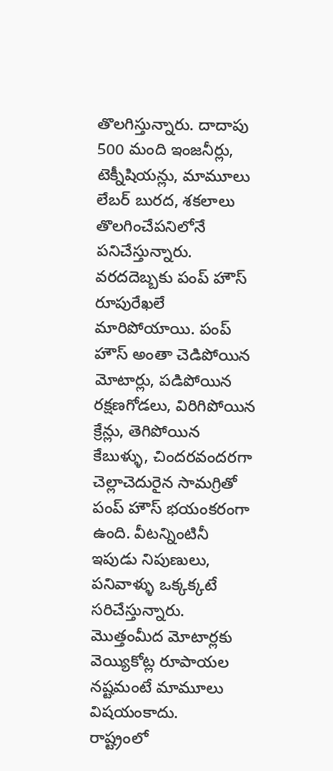తొలగిస్తున్నారు. దాదాపు 500 మంది ఇంజనీర్లు, టెక్నీషియన్లు, మామూలు లేబర్ బురద, శకలాలు తొలగించేపనిలోనే పనిచేస్తున్నారు.
వరదదెబ్బకు పంప్ హౌస్ రూపురేఖలే మారిపోయాయి. పంప్ హౌస్ అంతా చెడిపోయిన మోటార్లు, పడిపోయిన రక్షణగోడలు, విరిగిపోయిన క్రేన్లు, తెగిపోయిన కేబుళ్ళు, చిందరవందరగా చెల్లాచెదురైన సామగ్రితో పంప్ హౌస్ భయంకరంగా ఉంది. వీటన్నింటినీ ఇపుడు నిపుణులు, పనివాళ్ళు ఒక్కక్కటే సరిచేస్తున్నారు. మొత్తంమీద మోటార్లకు వెయ్యికోట్ల రూపాయల నష్టమంటే మామూలు విషయంకాదు.
రాష్ట్రంలో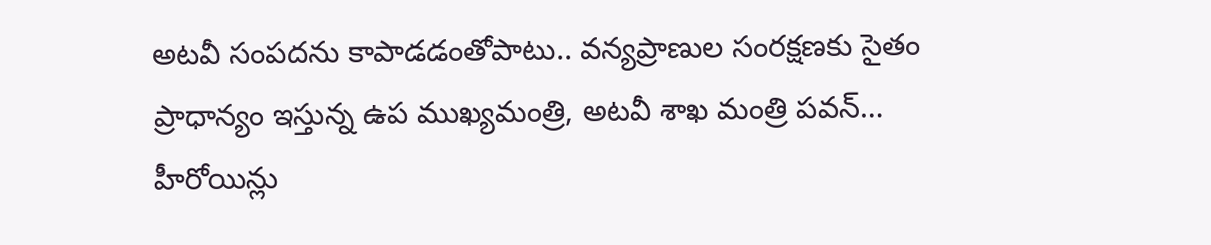అటవీ సంపదను కాపాడడంతోపాటు.. వన్యప్రాణుల సంరక్షణకు సైతం ప్రాధాన్యం ఇస్తున్న ఉప ముఖ్యమంత్రి, అటవీ శాఖ మంత్రి పవన్…
హీరోయిన్లు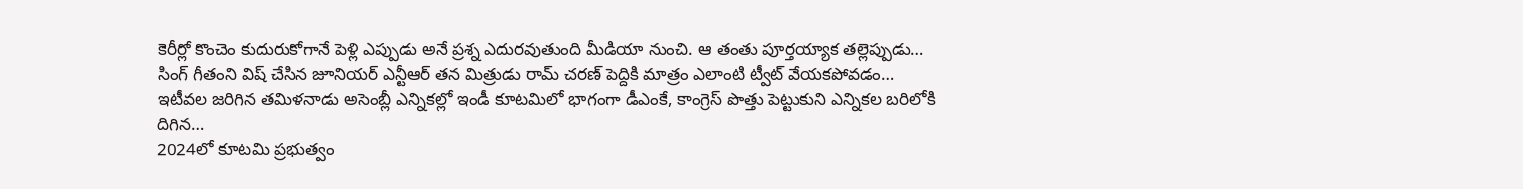కెరీర్లో కొంచెం కుదురుకోగానే పెళ్లి ఎప్పుడు అనే ప్రశ్న ఎదురవుతుంది మీడియా నుంచి. ఆ తంతు పూర్తయ్యాక తల్లెప్పుడు…
సింగ్ గీతంని విష్ చేసిన జూనియర్ ఎన్టీఆర్ తన మిత్రుడు రామ్ చరణ్ పెద్దికి మాత్రం ఎలాంటి ట్వీట్ వేయకపోవడం…
ఇటీవల జరిగిన తమిళనాడు అసెంబ్లీ ఎన్నికల్లో ఇండీ కూటమిలో భాగంగా డీఎంకే, కాంగ్రెస్ పొత్తు పెట్టుకుని ఎన్నికల బరిలోకి దిగిన…
2024లో కూటమి ప్రభుత్వం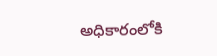అధికారంలోకి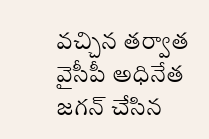వచ్చిన తర్వాత వైసీపీ అధినేత జగన్ చేసిన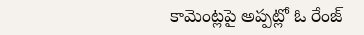కామెంట్లపై అప్పట్లో ఓ రేంజ్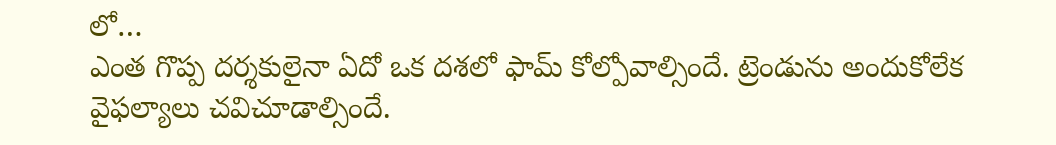లో…
ఎంత గొప్ప దర్శకులైనా ఏదో ఒక దశలో ఫామ్ కోల్పోవాల్సిందే. ట్రెండును అందుకోలేక వైఫల్యాలు చవిచూడాల్సిందే.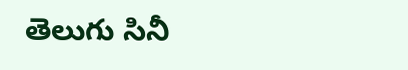తెలుగు సినీ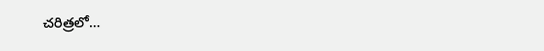చరిత్రలో…